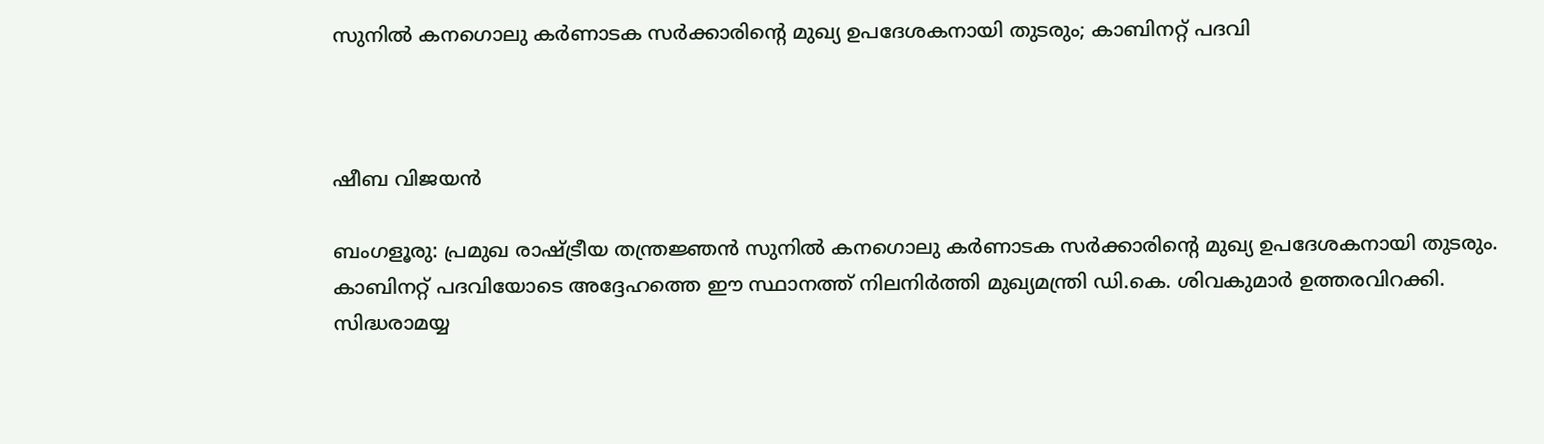സുനിൽ കനഗൊലു കർണാടക സർക്കാരിന്റെ മുഖ്യ ഉപദേശകനായി തുടരും; കാബിനറ്റ് പദവി



ഷീബ വിജയൻ

ബംഗളൂരു: പ്രമുഖ രാഷ്ട്രീയ തന്ത്രജ്ഞൻ സുനിൽ കനഗൊലു കർണാടക സർക്കാരിന്റെ മുഖ്യ ഉപദേശകനായി തുടരും. കാബിനറ്റ് പദവിയോടെ അദ്ദേഹത്തെ ഈ സ്ഥാനത്ത് നിലനിർത്തി മുഖ്യമന്ത്രി ഡി.കെ. ശിവകുമാർ ഉത്തരവിറക്കി. സിദ്ധരാമയ്യ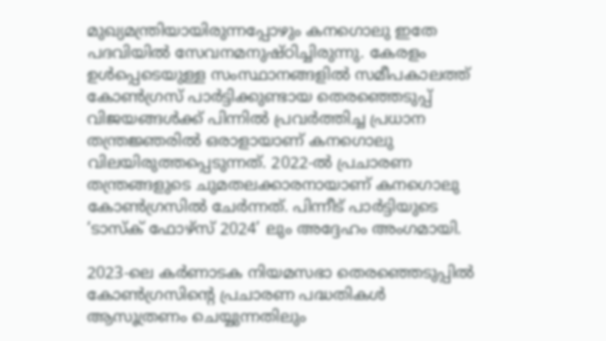മുഖ്യമന്ത്രിയായിരുന്നപ്പോഴും കനഗൊലു ഇതേ പദവിയിൽ സേവനമനുഷ്ഠിച്ചിരുന്നു. കേരളം ഉൾപ്പെടെയുള്ള സംസ്ഥാനങ്ങളിൽ സമീപകാലത്ത് കോൺഗ്രസ് പാർട്ടിക്കുണ്ടായ തെരഞ്ഞെടുപ്പ് വിജയങ്ങൾക്ക് പിന്നിൽ പ്രവർത്തിച്ച പ്രധാന തന്ത്രജ്ഞരിൽ ഒരാളായാണ് കനഗൊലു വിലയിരുത്തപ്പെടുന്നത്. 2022-ൽ പ്രചാരണ തന്ത്രങ്ങളുടെ ചുമതലക്കാരനായാണ് കനഗൊലു കോൺഗ്രസിൽ ചേർന്നത്. പിന്നീട് പാർട്ടിയുടെ ‘ടാസ്‌ക് ഫോഴ്‌സ് 2024’ ലും അദ്ദേഹം അംഗമായി.

2023-ലെ കർണാടക നിയമസഭാ തെരഞ്ഞെടുപ്പിൽ കോൺഗ്രസിന്റെ പ്രചാരണ പദ്ധതികൾ ആസൂത്രണം ചെയ്യുന്നതിലും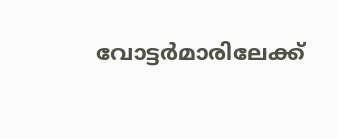വോട്ടർമാരിലേക്ക്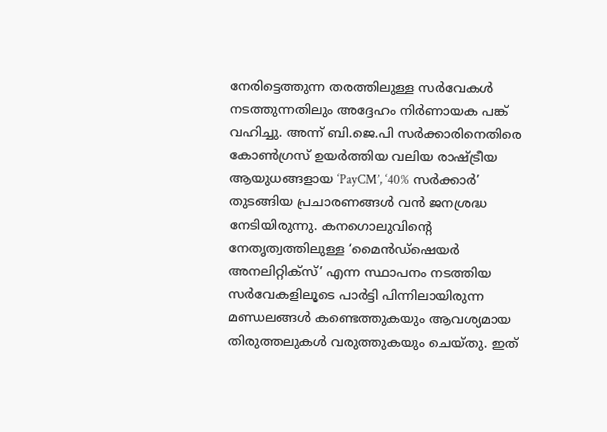നേരിട്ടെത്തുന്ന തരത്തിലുള്ള സർവേകൾ നടത്തുന്നതിലും അദ്ദേഹം നിർണായക പങ്ക് വഹിച്ചു. അന്ന് ബി.ജെ.പി സർക്കാരിനെതിരെ കോൺഗ്രസ് ഉയർത്തിയ വലിയ രാഷ്ട്രീയ ആയുധങ്ങളായ ‘PayCM’, ‘40% സർക്കാർ’ തുടങ്ങിയ പ്രചാരണങ്ങൾ വൻ ജനശ്രദ്ധ നേടിയിരുന്നു. കനഗൊലുവിന്റെ നേതൃത്വത്തിലുള്ള ‘മൈൻഡ്ഷെയർ അനലിറ്റിക്സ്’ എന്ന സ്ഥാപനം നടത്തിയ സർവേകളിലൂടെ പാർട്ടി പിന്നിലായിരുന്ന മണ്ഡലങ്ങൾ കണ്ടെത്തുകയും ആവശ്യമായ തിരുത്തലുകൾ വരുത്തുകയും ചെയ്തു. ഇത്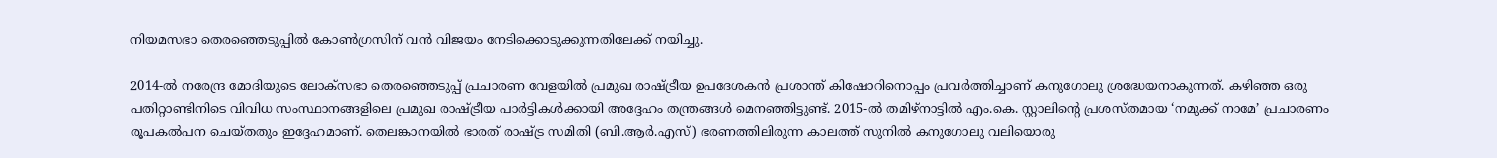നിയമസഭാ തെരഞ്ഞെടുപ്പിൽ കോൺഗ്രസിന് വൻ വിജയം നേടിക്കൊടുക്കുന്നതിലേക്ക് നയിച്ചു.

2014-ൽ നരേന്ദ്ര മോദിയുടെ ലോക്സഭാ തെരഞ്ഞെടുപ്പ് പ്രചാരണ വേളയിൽ പ്രമുഖ രാഷ്ട്രീയ ഉപദേശകൻ പ്രശാന്ത് കിഷോറിനൊപ്പം പ്രവർത്തിച്ചാണ് കനുഗോലു ശ്രദ്ധേയനാകുന്നത്. കഴിഞ്ഞ ഒരു പതിറ്റാണ്ടിനിടെ വിവിധ സംസ്ഥാനങ്ങളിലെ പ്രമുഖ രാഷ്ട്രീയ പാർട്ടികൾക്കായി അദ്ദേഹം തന്ത്രങ്ങൾ മെനഞ്ഞിട്ടുണ്ട്. 2015-ൽ തമിഴ്‌നാട്ടിൽ എം.കെ. സ്റ്റാലിന്റെ പ്രശസ്തമായ ‘നമുക്ക് നാമേ’ പ്രചാരണം രൂപകൽപന ചെയ്തതും ഇദ്ദേഹമാണ്. തെലങ്കാനയിൽ ഭാരത് രാഷ്ട്ര സമിതി (ബി.ആർ.എസ്) ഭരണത്തിലിരുന്ന കാലത്ത് സുനിൽ കനുഗോലു വലിയൊരു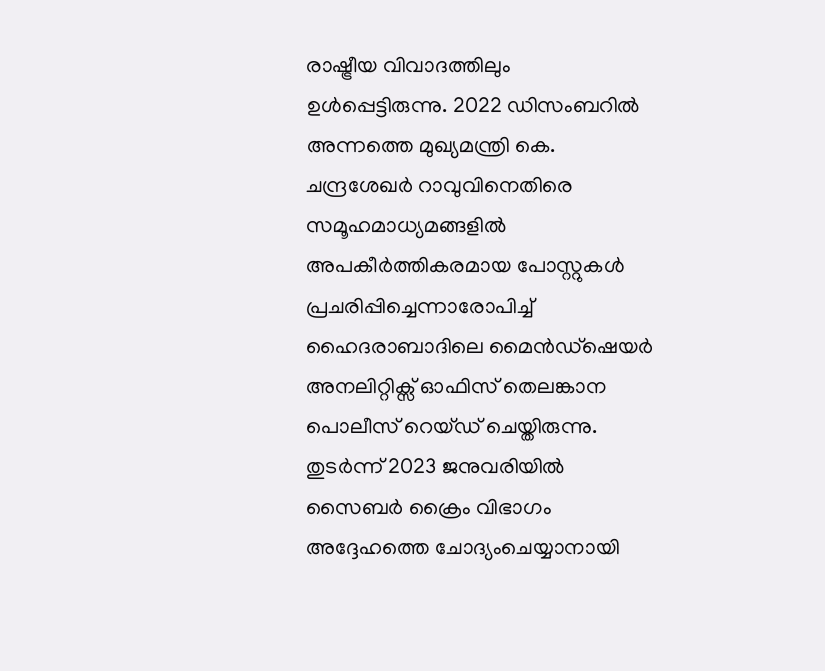രാഷ്ട്രീയ വിവാദത്തിലും ഉൾപ്പെട്ടിരുന്നു. 2022 ഡിസംബറിൽ അന്നത്തെ മുഖ്യമന്ത്രി കെ. ചന്ദ്രശേഖർ റാവുവിനെതിരെ സമൂഹമാധ്യമങ്ങളിൽ അപകീർത്തികരമായ പോസ്റ്റുകൾ പ്രചരിപ്പിച്ചെന്നാരോപിച്ച് ഹൈദരാബാദിലെ മൈൻഡ്ഷെയർ അനലിറ്റിക്സ് ഓഫിസ് തെലങ്കാന പൊലീസ് റെയ്ഡ് ചെയ്തിരുന്നു. തുടർന്ന് 2023 ജനുവരിയിൽ സൈബർ ക്രൈം വിഭാഗം അദ്ദേഹത്തെ ചോദ്യംചെയ്യാനായി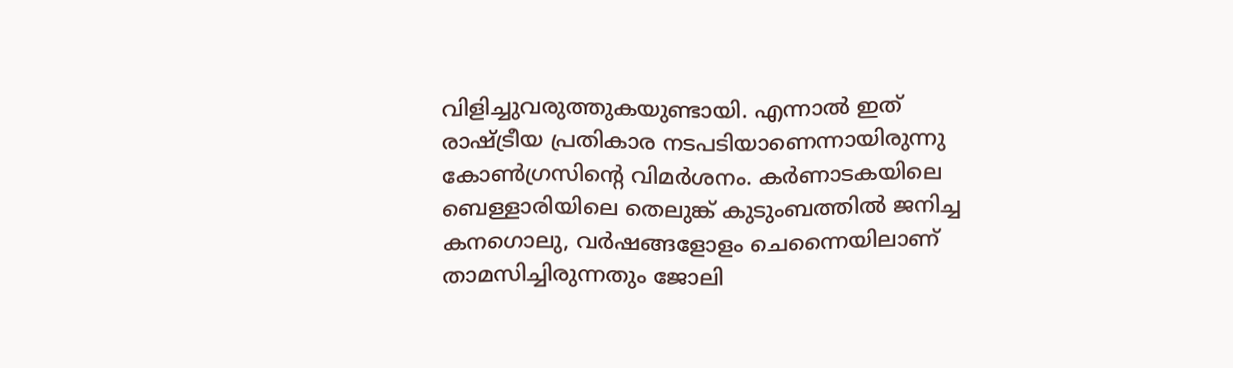വിളിച്ചുവരുത്തുകയുണ്ടായി. എന്നാൽ ഇത് രാഷ്ട്രീയ പ്രതികാര നടപടിയാണെന്നായിരുന്നു കോൺഗ്രസിന്റെ വിമർശനം. കർണാടകയിലെ ബെള്ളാരിയിലെ തെലുങ്ക് കുടുംബത്തിൽ ജനിച്ച കനഗൊലു, വർഷങ്ങളോളം ചെന്നൈയിലാണ് താമസിച്ചിരുന്നതും ജോലി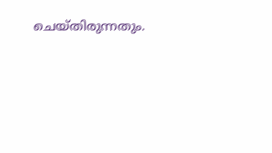ചെയ്തിരുന്നതും.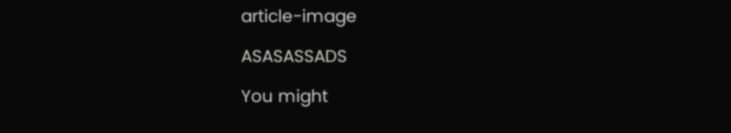article-image

ASASASSADS

You might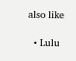also like

  • Lulu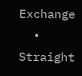Exchange
  • Straight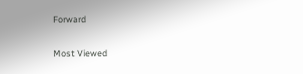Forward

Most Viewed